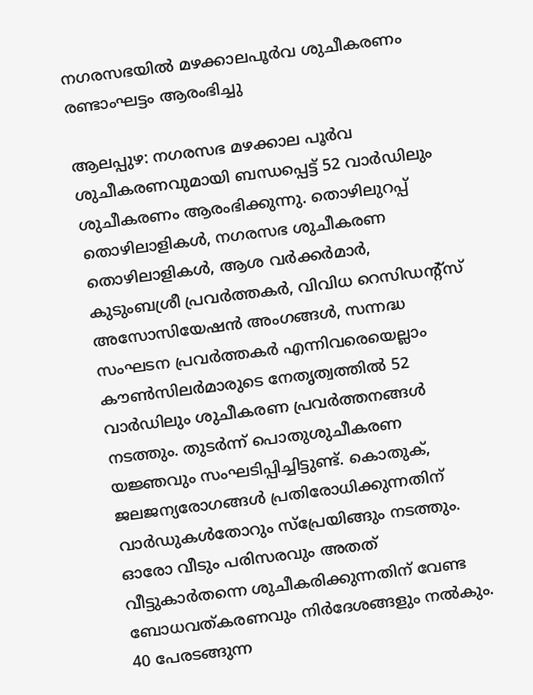നഗരസഭയിൽ മഴക്കാലപൂർവ ശുചീകരണം രണ്ടാംഘട്ടം ആരംഭിച്ചു

ആലപ്പുഴ: നഗരസഭ മഴക്കാല പൂര്‍വ ശുചീകരണവുമായി ബന്ധപ്പെട്ട് 52 വാര്‍ഡിലും ശുചീകരണം ആരംഭിക്കുന്നു. തൊഴിലുറപ്പ് തൊഴിലാളികള്‍, നഗരസഭ ശുചീകരണ തൊഴിലാളികള്‍, ആശ വര്‍ക്കര്‍മാര്‍, കുടുംബശ്രീ പ്രവര്‍ത്തകര്‍, വിവിധ റെസിഡന്‍റ്സ് അസോസിയേഷന്‍ അംഗങ്ങള്‍, സന്നദ്ധ സംഘടന പ്രവര്‍ത്തകര്‍ എന്നിവരെയെല്ലാം കൗണ്‍സിലര്‍മാരുടെ നേതൃത്വത്തില്‍ 52 വാര്‍ഡിലും ശുചീകരണ പ്രവര്‍ത്തനങ്ങള്‍ നടത്തും. തുടര്‍ന്ന് പൊതുശുചീകരണ യജ്ഞവും സംഘടിപ്പിച്ചിട്ടുണ്ട്. കൊതുക്, ജലജന്യരോഗങ്ങള്‍ പ്രതിരോധിക്കുന്നതിന് വാര്‍ഡുകള്‍തോറും സ്പ്രേയിങ്ങും നടത്തും. ഓരോ വീടും പരിസരവും അതത് വീട്ടുകാര്‍തന്നെ ശുചീകരിക്കുന്നതിന് വേണ്ട ബോധവത്കരണവും നിര്‍ദേശങ്ങളും നല്‍കും. 40 പേരടങ്ങുന്ന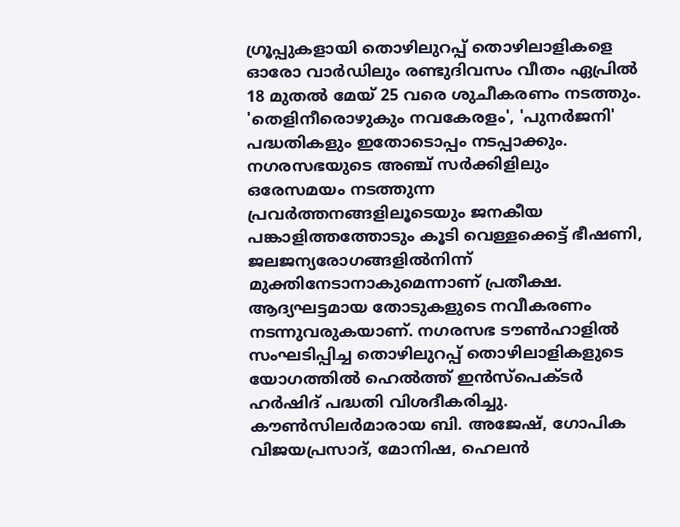ഗ്രൂപ്പുകളായി തൊഴിലുറപ്പ് തൊഴിലാളികളെ ഓരോ വാര്‍ഡിലും രണ്ടുദിവസം വീതം ഏപ്രില്‍ 18 മുതൽ മേയ് 25 വരെ ശുചീകരണം നടത്തും. 'തെളിനീരൊഴുകും നവകേരളം', 'പുനര്‍ജനി' പദ്ധതികളും ഇതോടൊപ്പം നടപ്പാക്കും. നഗരസഭയുടെ അഞ്ച് സര്‍ക്കിളിലും ഒരേസമയം നടത്തുന്ന പ്രവര്‍ത്തനങ്ങളിലൂടെയും ജനകീയ പങ്കാളിത്തത്തോടും കൂടി വെള്ളക്കെട്ട് ഭീഷണി, ജലജന്യരോഗങ്ങളില്‍നിന്ന് മുക്തിനേടാനാകുമെന്നാണ് പ്രതീക്ഷ. ആദ്യഘട്ടമായ തോടുകളുടെ നവീകരണം നടന്നുവരുകയാണ്. നഗരസഭ ടൗണ്‍ഹാളില്‍ സംഘടിപ്പിച്ച തൊഴിലുറപ്പ് തൊഴിലാളികളുടെ യോഗത്തില്‍ ഹെല്‍ത്ത് ഇന്‍സ്പെക്ടര്‍ ഹര്‍ഷിദ് പദ്ധതി വിശദീകരിച്ചു. കൗണ്‍സിലര്‍മാരായ ബി. അജേഷ്, ഗോപിക വിജയപ്രസാദ്, മോനിഷ, ഹെലന്‍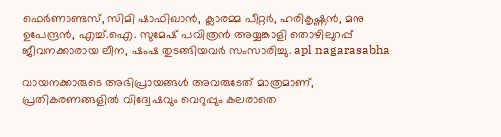ഫെര്‍ണാണ്ടസ്, സിമി ഷാഫിഖാന്‍, ക്ലാരമ്മ പീറ്റര്‍, ഹരികൃഷ്ണന്‍, മനു ഉപേന്ദ്രന്‍, എച്ച്.ഐ. സുമേഷ് പവിത്രന്‍ അയ്യങ്കാളി തൊഴിലുറപ്പ് ജീവനക്കാരായ ലീന, ഷംഷ തുടങ്ങിയവര്‍ സംസാരിച്ചു. apl nagarasabha

വായനക്കാരുടെ അഭിപ്രായങ്ങള്‍ അവരുടേത് മാത്രമാണ്, പ്രതികരണങ്ങളിൽ വിദ്വേഷവും വെറുപ്പും കലരാതെ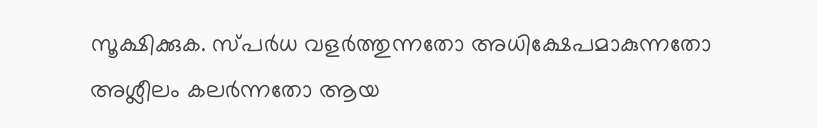സൂക്ഷിക്കുക. സ്പർധ വളർത്തുന്നതോ അധിക്ഷേപമാകുന്നതോ അശ്ലീലം കലർന്നതോ ആയ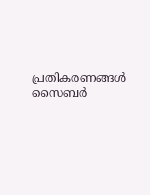പ്രതികരണങ്ങൾ സൈബർ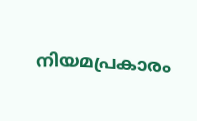നിയമപ്രകാരം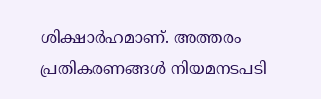ശിക്ഷാർഹമാണ്. അത്തരം പ്രതികരണങ്ങൾ നിയമനടപടി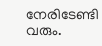നേരിടേണ്ടി വരും.